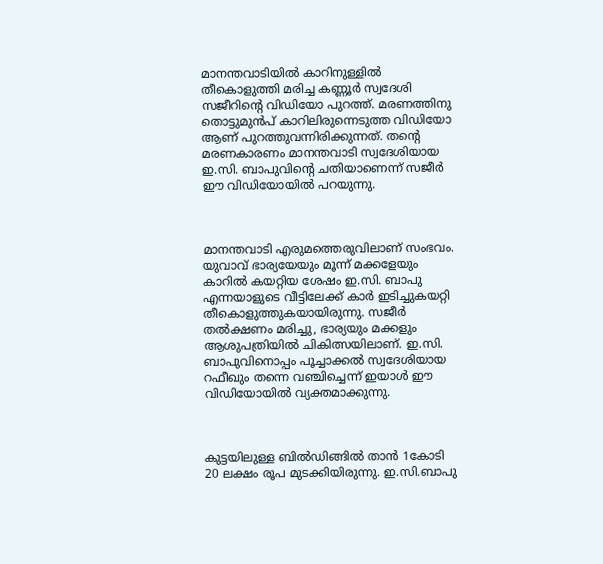മാനന്തവാടിയില്‍ കാറിനുള്ളില്‍ തീകൊളുത്തി മരിച്ച കണ്ണൂ‍ര്‍ സ്വദേശി സജീറിന്റെ വിഡിയോ പുറത്ത്. മരണത്തിനു തൊട്ടുമുന്‍പ് കാറിലിരുന്നെടുത്ത വിഡിയോ ആണ് പുറത്തുവന്നിരിക്കുന്നത്. തന്റെ മരണകാരണം മാനന്തവാടി സ്വദേശിയായ ഇ.സി. ബാപുവിന്റെ ചതിയാണെന്ന് സജീര്‍ ഈ വിഡിയോയില്‍ പറയുന്നു.



മാനന്തവാടി എരുമത്തെരുവിലാണ് സംഭവം. യുവാവ് ഭാര്യയേയും മൂന്ന് മക്കളേയും കാറില്‍ കയറ്റിയ ശേഷം ഇ.സി. ബാപു എന്നയാളുടെ വീട്ടിലേക്ക് കാര്‍ ഇടിച്ചുകയറ്റി തീകൊളുത്തുകയായിരുന്നു. സജീര്‍ തല്‍ക്ഷണം മരിച്ചു, ഭാര്യയും മക്കളും ആശുപത്രിയില്‍ ചികിത്സയിലാണ്. ഇ.സി. ബാപുവിനൊപ്പം പൂച്ചാക്കല്‍ സ്വദേശിയായ റഫീഖും തന്നെ വഞ്ചിച്ചെന്ന് ഇയാള്‍ ഈ വിഡിയോയില്‍ വ്യക്തമാക്കുന്നു.



കുട്ടയിലുള്ള ബില്‍ഡിങ്ങില്‍ താന്‍ 1കോടി 20 ലക്ഷം രൂപ മുടക്കിയിരുന്നു. ഇ.സി.ബാപു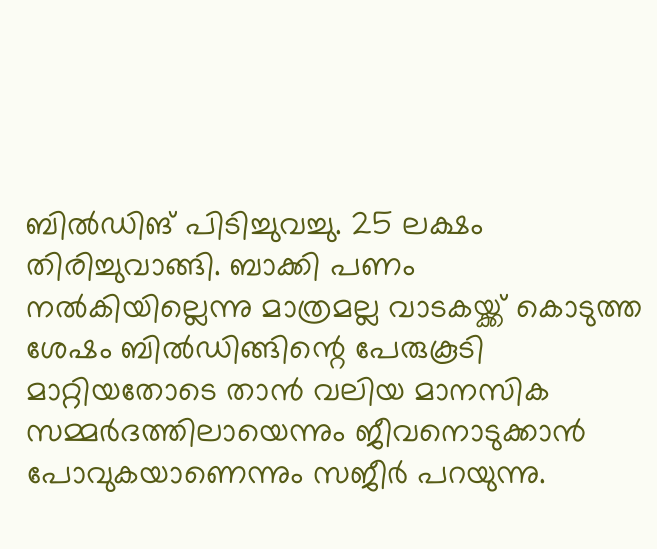ബില്‍ഡിങ് പിടിച്ചുവച്ചു. 25 ലക്ഷം തിരിച്ചുവാങ്ങി. ബാക്കി പണം നല്‍കിയില്ലെന്നു മാത്രമല്ല വാടകയ്ക്ക് കൊടുത്ത ശേഷം ബില്‍ഡിങ്ങിന്റെ പേരുകൂടി മാറ്റിയതോടെ താന്‍ വലിയ മാനസിക സമ്മര്‍ദത്തിലായെന്നും ജീവനൊടുക്കാന്‍ പോവുകയാണെന്നും സജീര്‍ പറയുന്നു.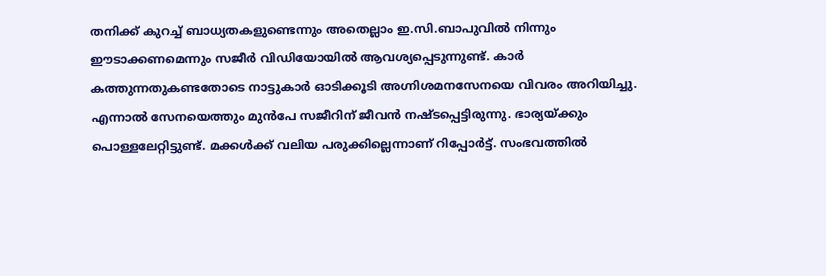തനിക്ക് കുറച്ച് ബാധ്യതകളുണ്ടെന്നും അതെല്ലാം ഇ.സി.ബാപുവില്‍ നിന്നും ഈടാക്കണമെന്നും സജീര്‍ വിഡിയോയില്‍ ആവശ്യപ്പെടുന്നുണ്ട്. കാര്‍ കത്തുന്നതുകണ്ടതോടെ നാട്ടുകാര്‍ ഓടിക്കൂടി അഗ്നിശമനസേനയെ വിവരം അറിയിച്ചു. എന്നാല്‍ സേനയെത്തും മുന്‍പേ സജീറിന് ജീവന്‍ നഷ്ടപ്പെട്ടിരുന്നു. ഭാര്യയ്ക്കും പൊള്ളലേറ്റിട്ടുണ്ട്. മക്കള്‍ക്ക് വലിയ പരുക്കില്ലെന്നാണ് റിപ്പോര്‍ട്ട്. സംഭവത്തില്‍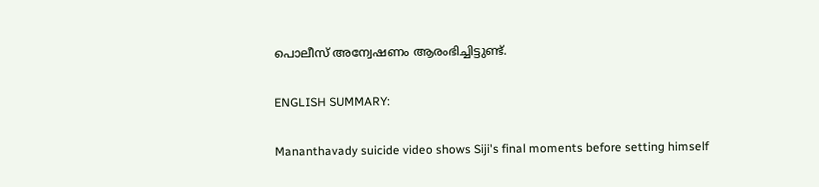പൊലീസ് അന്വേഷണം ആരംഭിച്ചിട്ടുണ്ട്.

ENGLISH SUMMARY:

Mananthavady suicide video shows Siji's final moments before setting himself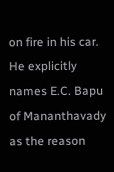on fire in his car. He explicitly names E.C. Bapu of Mananthavady as the reason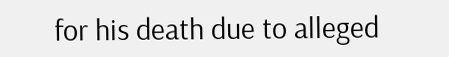for his death due to alleged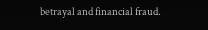betrayal and financial fraud.